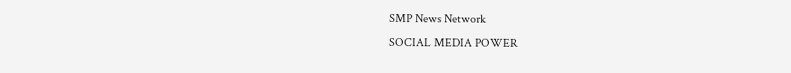SMP News Network
SOCIAL MEDIA POWER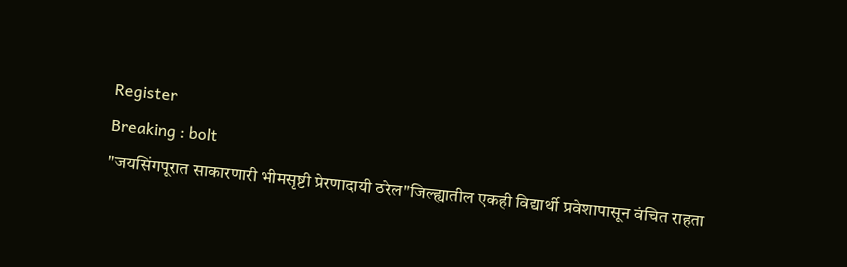Register
Breaking : bolt
"जयसिंगपूरात साकारणारी भीमसृष्टी प्रेरणादायी ठरेल"जिल्ह्यातील एकही विद्यार्थी प्रवेशापासून वंचित राहता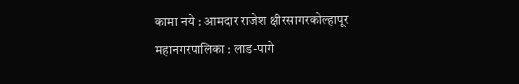कामा नये : आमदार राजेश क्षीरसागरकोल्हापूर महानगरपालिका : लाड-पागे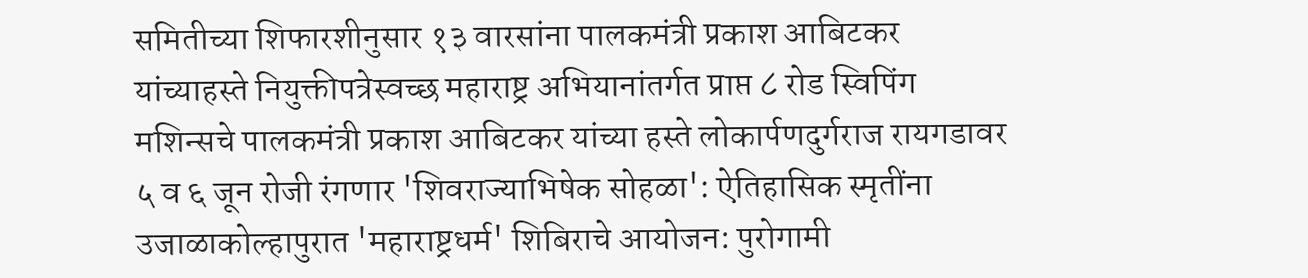समितीच्या शिफारशीनुसार १३ वारसांना पालकमंत्री प्रकाश आबिटकर यांच्याहस्ते नियुक्तीपत्रेस्वच्छ महाराष्ट्र अभियानांतर्गत प्राप्त ८ रोड स्विपिंग मशिन्सचे पालकमंत्री प्रकाश आबिटकर यांच्या हस्ते लोकार्पणदुर्गराज रायगडावर ५ व ६ जून रोजी रंगणार 'शिवराज्याभिषेक सोहळा': ऐतिहासिक स्मृतींना उजाळाकोल्हापुरात 'महाराष्ट्रधर्म' शिबिराचे आयोजन: पुरोगामी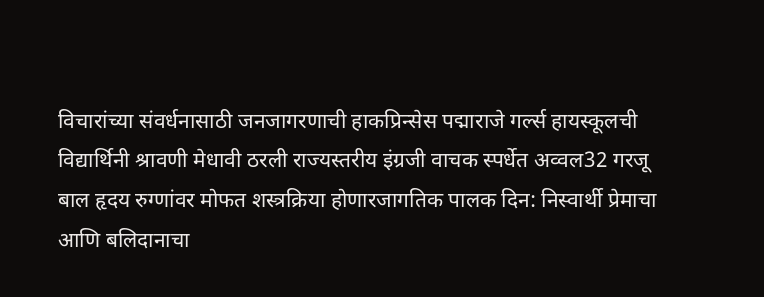विचारांच्या संवर्धनासाठी जनजागरणाची हाकप्रिन्सेस पद्माराजे गर्ल्स हायस्कूलची विद्यार्थिनी श्रावणी मेधावी ठरली राज्यस्तरीय इंग्रजी वाचक स्पर्धेत अव्वल32 गरजू बाल हृदय रुग्णांवर मोफत शस्त्रक्रिया होणारजागतिक पालक दिन: निस्वार्थी प्रेमाचा आणि बलिदानाचा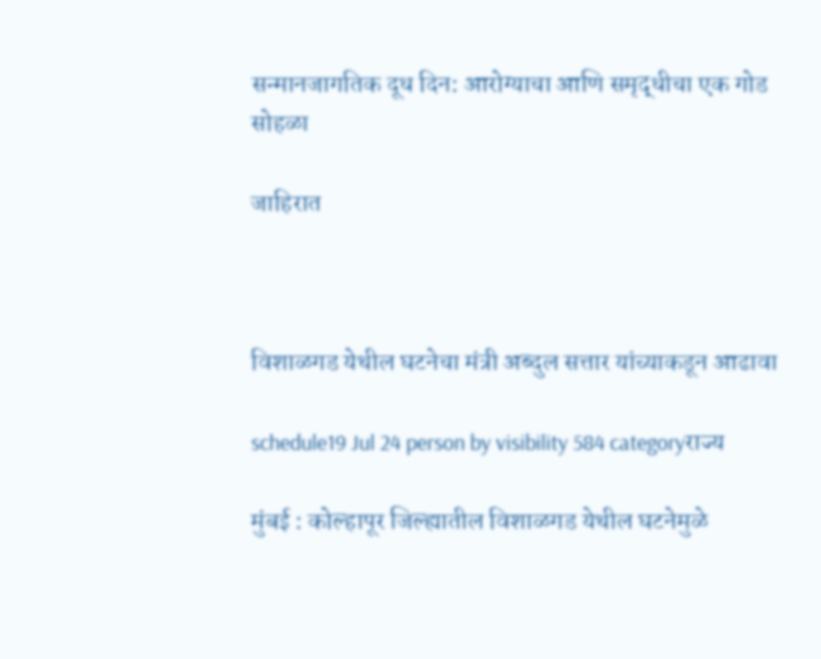सन्मानजागतिक दूध दिन: आरोग्याचा आणि समृद्धीचा एक गोड सोहळा

जाहिरात



विशाळगड येथील घटनेचा मंत्री अब्दुल सत्तार यांच्याकडून आढावा

schedule19 Jul 24 person by visibility 584 categoryराज्य

मुंबई : कोल्हापूर जिल्ह्यातील विशाळगड येथील घटनेमुळे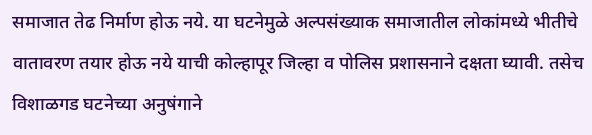समाजात तेढ निर्माण होऊ नये. या घटनेमुळे अल्पसंख्याक समाजातील लोकांमध्ये भीतीचे वातावरण तयार होऊ नये याची कोल्हापूर जिल्हा व पोलिस प्रशासनाने दक्षता घ्यावी. तसेच विशाळगड घटनेच्या अनुषंगाने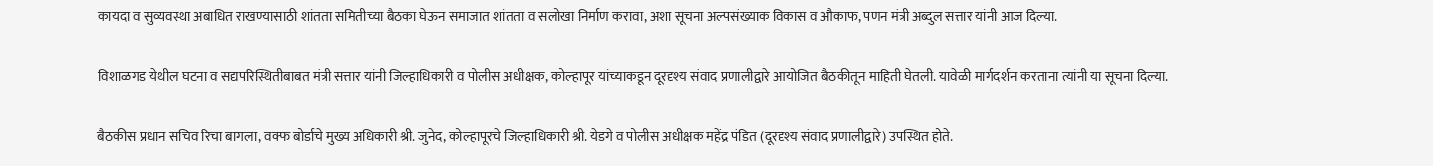कायदा व सुव्यवस्था अबाधित राखण्यासाठी शांतता समितीच्या बैठका घेऊन समाजात शांतता व सलोखा निर्माण करावा, अशा सूचना अल्पसंख्याक विकास व औकाफ, पणन मंत्री अब्दुल सत्तार यांनी आज दिल्या.

विशाळगड येथील घटना व सद्यपरिस्थितीबाबत मंत्री सत्तार यांनी जिल्हाधिकारी व पोलीस अधीक्षक, कोल्हापूर यांच्याकडून दूरदृश्य संवाद प्रणालीद्वारे आयोजित बैठकीतून माहिती घेतली. यावेळी मार्गदर्शन करताना त्यांनी या सूचना दिल्या.

बैठकीस प्रधान सचिव रिचा बागला, वक्फ बोर्डाचे मुख्य अधिकारी श्री. जुनेद, कोल्हापूरचे जिल्हाधिकारी श्री. येडगे व पोलीस अधीक्षक महेंद्र पंडित (दूरदृश्य संवाद प्रणालीद्वारे) उपस्थित होते.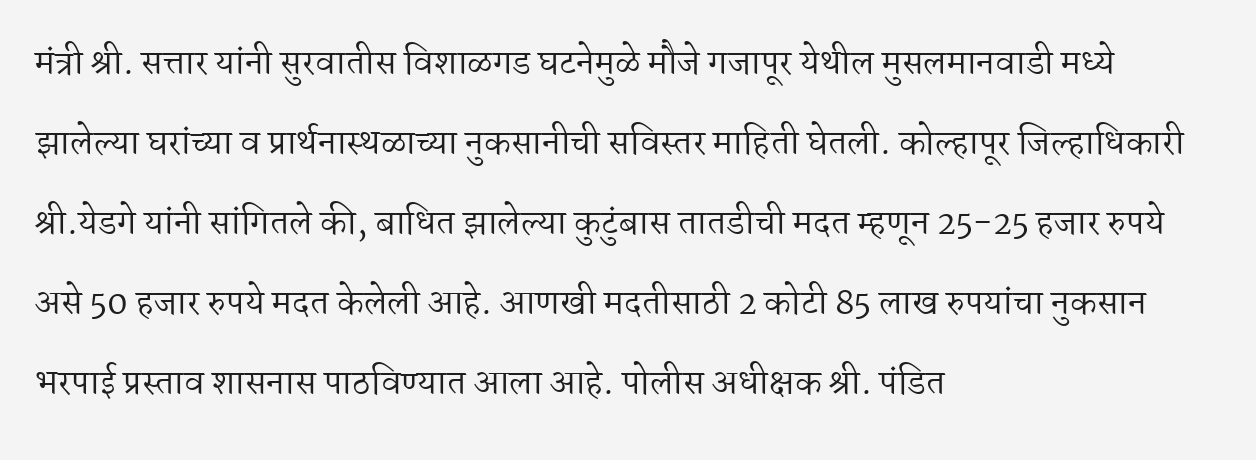मंत्री श्री. सत्तार यांनी सुरवातीस विशाळगड घटनेमुळे मौजे गजापूर येथील मुसलमानवाडी मध्ये झालेल्या घरांच्या व प्रार्थनास्थळाच्या नुकसानीची सविस्तर माहिती घेतली. कोल्हापूर जिल्हाधिकारी श्री.येडगे यांनी सांगितले की, बाधित झालेल्या कुटुंबास तातडीची मदत म्हणून 25-25 हजार रुपये असे 50 हजार रुपये मदत केलेली आहे. आणखी मदतीसाठी 2 कोटी 85 लाख रुपयांचा नुकसान भरपाई प्रस्ताव शासनास पाठविण्यात आला आहे. पोलीस अधीक्षक श्री. पंडित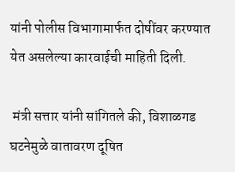यांनी पोलीस विभागामार्फत दोषींवर करण्यात येत असलेल्या कारवाईची माहिती दिली.

 मंत्री सत्तार यांनी सांगितले की, विशाळगड घटनेमुळे वातावरण दूषित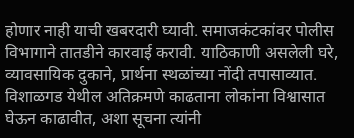होणार नाही याची खबरदारी घ्यावी. समाजकंटकांवर पोलीस विभागाने तातडीने कारवाई करावी. याठिकाणी असलेली घरे, व्यावसायिक दुकाने, प्रार्थना स्थळांच्या नोंदी तपासाव्यात. विशाळगड येथील अतिक्रमणे काढताना लोकांना विश्वासात घेऊन काढावीत, अशा सूचना त्यांनी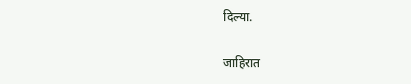दिल्या.

जाहिरात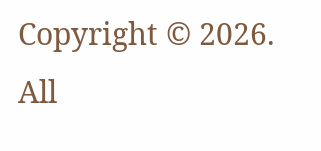Copyright © 2026. All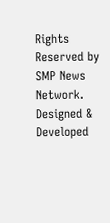Rights Reserved by SMP News Network.
Designed & Developed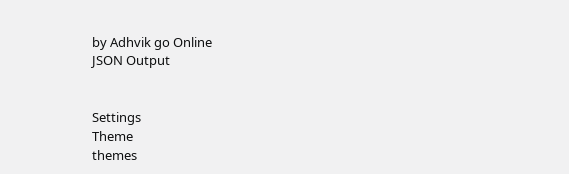by Adhvik go Online
JSON Output


Settings
Theme
themes